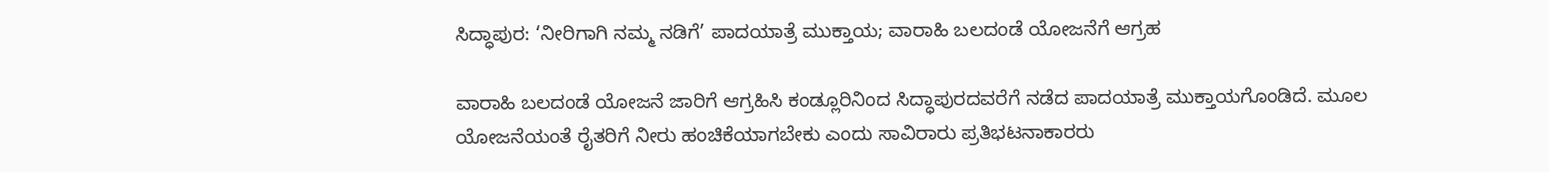ಸಿದ್ಧಾಪುರ: ‘ನೀರಿಗಾಗಿ ನಮ್ಮ ನಡಿಗೆ’ ಪಾದಯಾತ್ರೆ ಮುಕ್ತಾಯ; ವಾರಾಹಿ ಬಲದಂಡೆ ಯೋಜನೆಗೆ ಆಗ್ರಹ

ವಾರಾಹಿ ಬಲದಂಡೆ ಯೋಜನೆ ಜಾರಿಗೆ ಆಗ್ರಹಿಸಿ ಕಂಡ್ಲೂರಿನಿಂದ ಸಿದ್ಧಾಪುರದವರೆಗೆ ನಡೆದ ಪಾದಯಾತ್ರೆ ಮುಕ್ತಾಯಗೊಂಡಿದೆ. ಮೂಲ ಯೋಜನೆಯಂತೆ ರೈತರಿಗೆ ನೀರು ಹಂಚಿಕೆಯಾಗಬೇಕು ಎಂದು ಸಾವಿರಾರು ಪ್ರತಿಭಟನಾಕಾರರು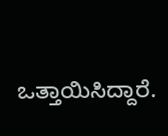ಒತ್ತಾಯಿಸಿದ್ದಾರೆ.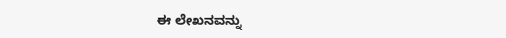ಈ ಲೇಖನವನ್ನು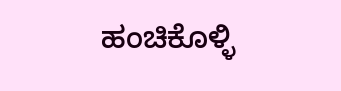ಹಂಚಿಕೊಳ್ಳಿ